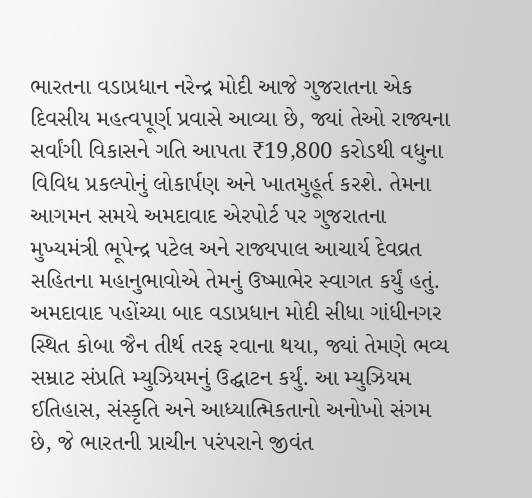ભારતના વડાપ્રધાન નરેન્દ્ર મોદી આજે ગુજરાતના એક દિવસીય મહત્વપૂર્ણ પ્રવાસે આવ્યા છે, જ્યાં તેઓ રાજ્યના સર્વાંગી વિકાસને ગતિ આપતા ₹19,800 કરોડથી વધુના વિવિધ પ્રકલ્પોનું લોકાર્પણ અને ખાતમુહૂર્ત કરશે. તેમના આગમન સમયે અમદાવાદ એરપોર્ટ પર ગુજરાતના મુખ્યમંત્રી ભૂપેન્દ્ર પટેલ અને રાજ્યપાલ આચાર્ય દેવવ્રત સહિતના મહાનુભાવોએ તેમનું ઉષ્માભેર સ્વાગત કર્યું હતું.
અમદાવાદ પહોંચ્યા બાદ વડાપ્રધાન મોદી સીધા ગાંધીનગર સ્થિત કોબા જૈન તીર્થ તરફ રવાના થયા, જ્યાં તેમણે ભવ્ય સમ્રાટ સંપ્રતિ મ્યુઝિયમનું ઉદ્ઘાટન કર્યું. આ મ્યુઝિયમ ઈતિહાસ, સંસ્કૃતિ અને આધ્યાત્મિકતાનો અનોખો સંગમ છે, જે ભારતની પ્રાચીન પરંપરાને જીવંત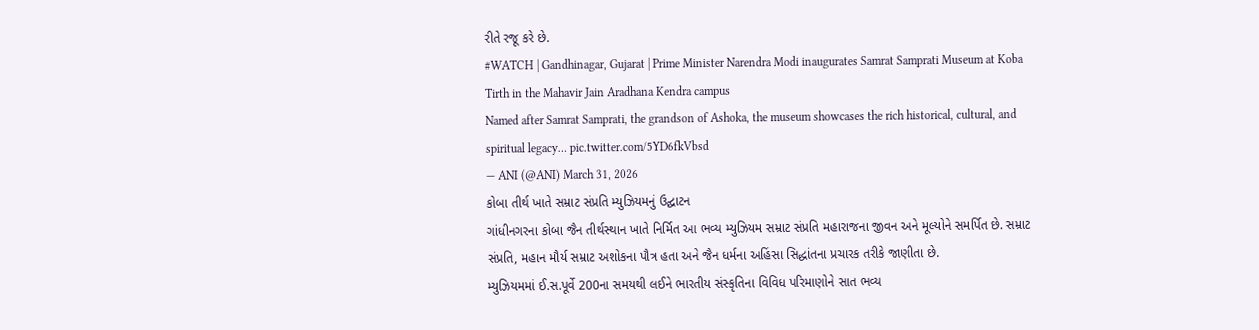રીતે રજૂ કરે છે.
#WATCH | Gandhinagar, Gujarat | Prime Minister Narendra Modi inaugurates Samrat Samprati Museum at Koba Tirth in the Mahavir Jain Aradhana Kendra campus
Named after Samrat Samprati, the grandson of Ashoka, the museum showcases the rich historical, cultural, and spiritual legacy… pic.twitter.com/5YD6fkVbsd
— ANI (@ANI) March 31, 2026
કોબા તીર્થ ખાતે સમ્રાટ સંપ્રતિ મ્યુઝિયમનું ઉદ્ઘાટન
ગાંધીનગરના કોબા જૈન તીર્થસ્થાન ખાતે નિર્મિત આ ભવ્ય મ્યુઝિયમ સમ્રાટ સંપ્રતિ મહારાજના જીવન અને મૂલ્યોને સમર્પિત છે. સમ્રાટ સંપ્રતિ, મહાન મૌર્ય સમ્રાટ અશોકના પૌત્ર હતા અને જૈન ધર્મના અહિંસા સિદ્ધાંતના પ્રચારક તરીકે જાણીતા છે.
મ્યુઝિયમમાં ઈ.સ.પૂર્વે 200ના સમયથી લઈને ભારતીય સંસ્કૃતિના વિવિધ પરિમાણોને સાત ભવ્ય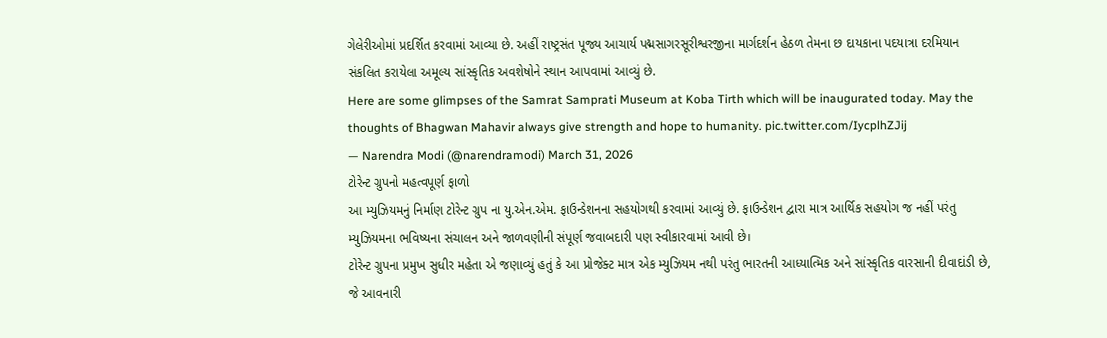ગેલેરીઓમાં પ્રદર્શિત કરવામાં આવ્યા છે. અહીં રાષ્ટ્રસંત પૂજ્ય આચાર્ય પદ્મસાગરસૂરીશ્વરજીના માર્ગદર્શન હેઠળ તેમના છ દાયકાના પદયાત્રા દરમિયાન સંકલિત કરાયેલા અમૂલ્ય સાંસ્કૃતિક અવશેષોને સ્થાન આપવામાં આવ્યું છે.
Here are some glimpses of the Samrat Samprati Museum at Koba Tirth which will be inaugurated today. May the thoughts of Bhagwan Mahavir always give strength and hope to humanity. pic.twitter.com/IycplhZJij
— Narendra Modi (@narendramodi) March 31, 2026
ટોરેન્ટ ગ્રુપનો મહત્વપૂર્ણ ફાળો
આ મ્યુઝિયમનું નિર્માણ ટોરેન્ટ ગ્રુપ ના યુ.એન.એમ. ફાઉન્ડેશનના સહયોગથી કરવામાં આવ્યું છે. ફાઉન્ડેશન દ્વારા માત્ર આર્થિક સહયોગ જ નહીં પરંતુ મ્યુઝિયમના ભવિષ્યના સંચાલન અને જાળવણીની સંપૂર્ણ જવાબદારી પણ સ્વીકારવામાં આવી છે।
ટોરેન્ટ ગ્રુપના પ્રમુખ સુધીર મહેતા એ જણાવ્યું હતું કે આ પ્રોજેક્ટ માત્ર એક મ્યુઝિયમ નથી પરંતુ ભારતની આધ્યાત્મિક અને સાંસ્કૃતિક વારસાની દીવાદાંડી છે, જે આવનારી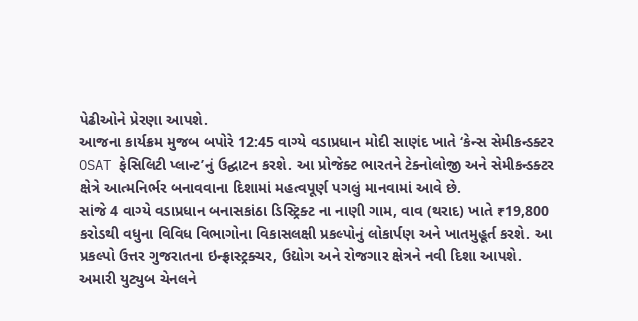પેઢીઓને પ્રેરણા આપશે.
આજના કાર્યક્રમ મુજબ બપોરે 12:45 વાગ્યે વડાપ્રધાન મોદી સાણંદ ખાતે ‘કેન્સ સેમીકન્ડક્ટર OSAT ફેસિલિટી પ્લાન્ટ’નું ઉદ્ઘાટન કરશે. આ પ્રોજેક્ટ ભારતને ટેક્નોલોજી અને સેમીકન્ડક્ટર ક્ષેત્રે આત્મનિર્ભર બનાવવાના દિશામાં મહત્વપૂર્ણ પગલું માનવામાં આવે છે.
સાંજે 4 વાગ્યે વડાપ્રધાન બનાસકાંઠા ડિસ્ટ્રિક્ટ ના નાણી ગામ, વાવ (થરાદ) ખાતે ₹19,800 કરોડથી વધુના વિવિધ વિભાગોના વિકાસલક્ષી પ્રકલ્પોનું લોકાર્પણ અને ખાતમુહૂર્ત કરશે. આ પ્રકલ્પો ઉત્તર ગુજરાતના ઇન્ફ્રાસ્ટ્રક્ચર, ઉદ્યોગ અને રોજગાર ક્ષેત્રને નવી દિશા આપશે.
અમારી યુટ્યુબ ચેનલને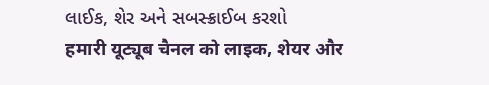લાઈક, શેર અને સબસ્ક્રાઈબ કરશો
हमारी यूट्यूब चैनल को लाइक, शेयर और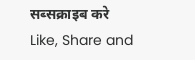सब्सक्राइब करे
Like, Share and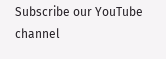Subscribe our YouTube channel